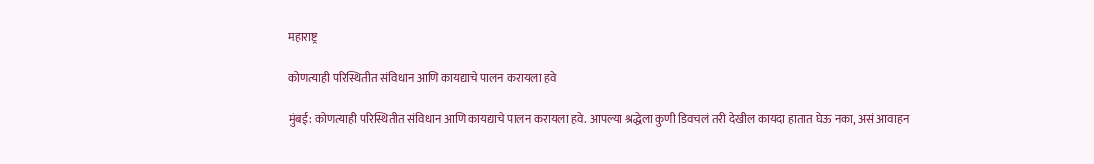महाराष्ट्र

कोणत्याही परिस्थितीत संविधान आणि कायद्याचे पालन करायला हवे

मुंबई: कोणत्याही परिस्थितीत संविधान आणि कायद्याचे पालन करायला हवे. आपल्या श्रद्धेला कुणी डिवचलं तरी देखील कायदा हातात घेऊ नका, असं आवाहन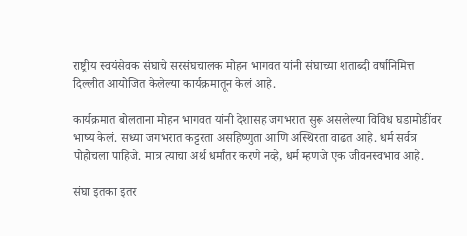राष्ट्रीय स्वयंसेवक संघाचे सरसंघचालक मोहन भागवत यांनी संघाच्या शताब्दी वर्षानिमित्त दिल्लीत आयोजित केलेल्या कार्यक्रमातून केलं आहे.

कार्यक्रमात बोलताना मोहन भागवत यांनी देशासह जगभरात सुरू असलेल्या विविध घडामोडींवर भाष्य केलं. सध्या जगभरात कट्टरता असहिष्णुता आणि अस्थिरता वाढत आहे. धर्म सर्वत्र पोहोचला पाहिजे. मात्र त्याचा अर्थ धर्मांतर करणे नव्हे, धर्म म्हणजे एक जीवनस्वभाव आहे.

संघा इतका इतर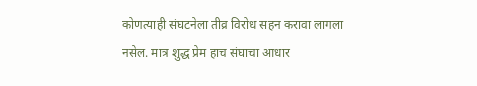कोणत्याही संघटनेला तीव्र विरोध सहन करावा लागला नसेल. मात्र शुद्ध प्रेम हाच संघाचा आधार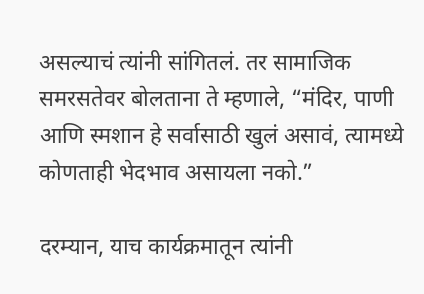असल्याचं त्यांनी सांगितलं. तर सामाजिक समरसतेवर बोलताना ते म्हणाले, “मंदिर, पाणी आणि स्मशान हे सर्वासाठी खुलं असावं, त्यामध्ये कोणताही भेदभाव असायला नको.”

दरम्यान, याच कार्यक्रमातून त्यांनी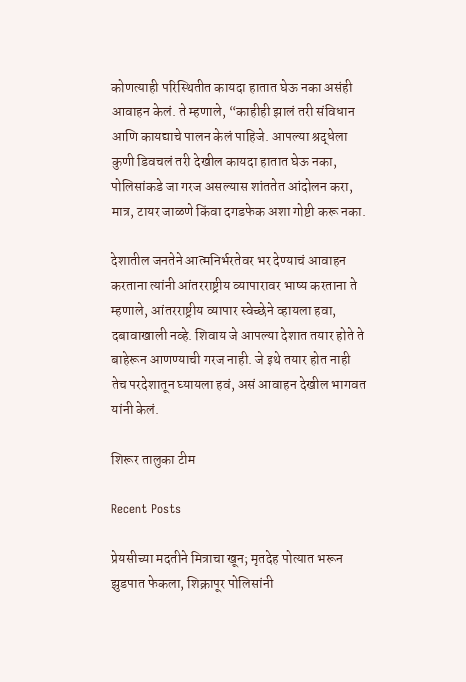कोणत्याही परिस्थितीत कायदा हातात घेऊ नका असंही आवाहन केलं. ते म्हणाले, “काहीही झालं तरी संविधान आणि कायद्याचे पालन केलं पाहिजे. आपल्या श्रद्धेला कुणी डिवचलं तरी देखील कायदा हातात घेऊ नका, पोलिसांकडे जा गरज असल्यास शांततेत आंदोलन करा, मात्र, टायर जाळणे किंवा दगडफेक अशा गोष्टी करू नका.

देशातील जनतेने आत्मनिर्भरतेवर भर देण्याचं आवाहन करताना त्यांनी आंतरराष्ट्रीय व्यापारावर भाष्य करताना ते म्हणाले, आंतरराष्ट्रीय व्यापार स्वेच्छेने व्हायला हवा, दबावाखाली नव्हे. शिवाय जे आपल्या देशात तयार होते ते बाहेरून आणण्याची गरज नाही. जे इथे तयार होत नाही तेच परदेशातून घ्यायला हवं, असं आवाहन देखील भागवत यांनी केलं.

शिरूर तालुका टीम

Recent Posts

प्रेयसीच्या मदतीने मित्राचा खून; मृतदेह पोत्यात भरून झुडपात फेकला, शिक्रापूर पोलिसांनी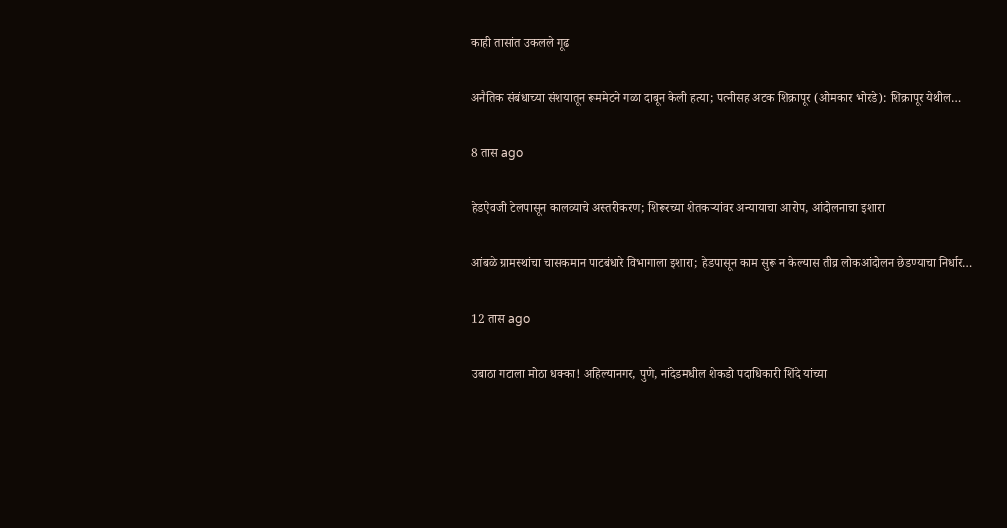काही तासांत उकलले गूढ

अनैतिक संबंधाच्या संशयातून रूममेटने गळा दाबून केली हत्या; पत्नीसह अटक शिक्रापूर (ओमकार भोरडे): शिक्रापूर येथील…

8 तास ago

हेडऐवजी टेलपासून कालव्याचे अस्तरीकरण; शिरूरच्या शेतकऱ्यांवर अन्यायाचा आरोप, आंदोलनाचा इशारा

आंबळे ग्रामस्थांचा चासकमान पाटबंधारे विभागाला इशारा; हेडपासून काम सुरू न केल्यास तीव्र लोकआंदोलन छेडण्याचा निर्धार…

12 तास ago

उबाठा गटाला मोठा धक्का! अहिल्यानगर, पुणे, नांदेडमधील शेकडो पदाधिकारी शिंदे यांच्या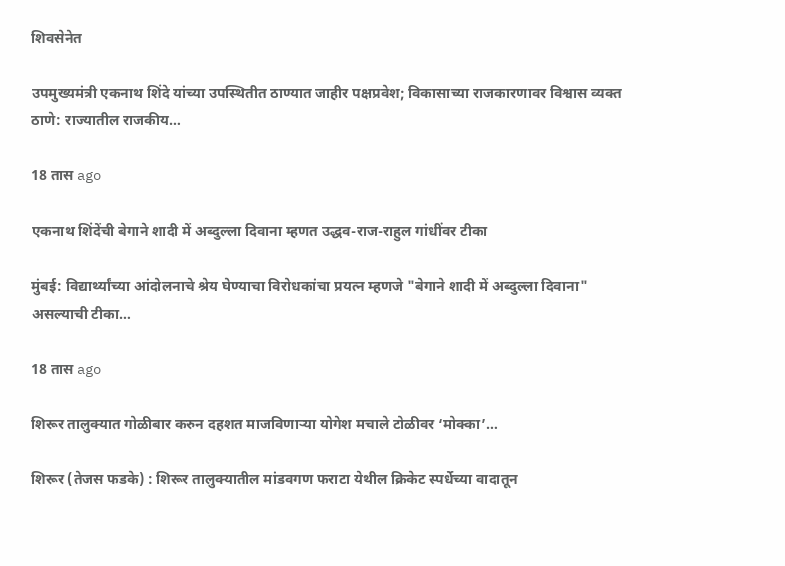शिवसेनेत

उपमुख्यमंत्री एकनाथ शिंदे यांच्या उपस्थितीत ठाण्यात जाहीर पक्षप्रवेश; विकासाच्या राजकारणावर विश्वास व्यक्त ठाणे: राज्यातील राजकीय…

18 तास ago

एकनाथ शिंदेंची बेगाने शादी में अब्दुल्ला दिवाना म्हणत उद्धव-राज-राहुल गांधींवर टीका

मुंबई: विद्यार्थ्यांच्या आंदोलनाचे श्रेय घेण्याचा विरोधकांचा प्रयत्न म्हणजे "बेगाने शादी में अब्दुल्ला दिवाना" असल्याची टीका…

18 तास ago

शिरूर तालुक्यात गोळीबार करुन दहशत माजविणाऱ्या योगेश मचाले टोळीवर ‘मोक्का’…

शिरूर (तेजस फडके) : शिरूर तालुक्यातील मांडवगण फराटा येथील क्रिकेट स्पर्धेच्या वादातून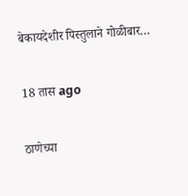बेकायदेशीर पिस्तुलाने गोळीबार…

18 तास ago

ठाणेच्या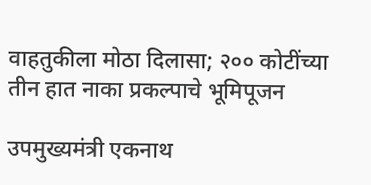वाहतुकीला मोठा दिलासा; २०० कोटींच्या तीन हात नाका प्रकल्पाचे भूमिपूजन

उपमुख्यमंत्री एकनाथ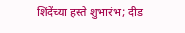शिंदेंच्या हस्ते शुभारंभ; दीड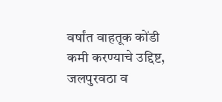वर्षांत वाहतूक कोंडी कमी करण्याचे उद्दिष्ट, जलपुरवठा व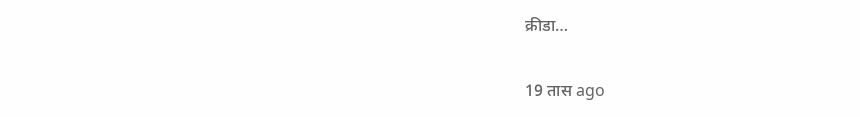क्रीडा…

19 तास ago